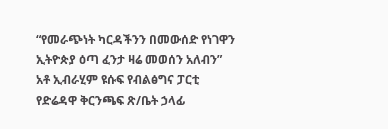“የመራጭነት ካርዳችንን በመውሰድ የነገዋን ኢትዮጵያ ዕጣ ፈንታ ዛሬ መወሰን አለብን” አቶ ኢብራሂም ዩሱፍ የብልፅግና ፓርቲ የድሬዳዋ ቅርንጫፍ ጽ/ቤት ኃላፊ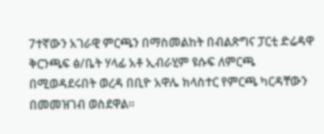7ተኛውን አገራዊ ምርጫን በማስመልከት በብልጽግና ፓርቲ ድሬዳዋ ቅርንጫፍ ፅ/ቤት ሃላፊ አቶ ኢብራሂም ዩሱፍ ለምርጫ በሚወዳደሩበት ወረዳ በቢዮ አዋሌ ክላስተር የምርጫ ካርዳቸውን በመመዝገብ ወስደዋል።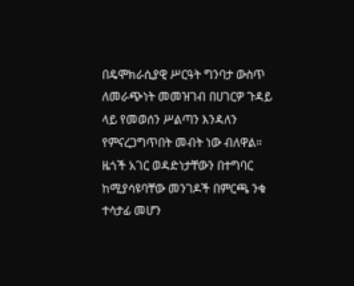በዴሞክራሲያዊ ሥርዓት ግንባታ ውስጥ ለመራጭነት መመዝገብ በሀገርዎ ጉዳይ ላይ የመወሰን ሥልጣን እንዳለን የምናረጋግጥበት መብት ነው ብለዋል። ዜጎች አገር ወዳድነታቸውን በተግባር ከሚያሳዩባቸው መንገዶች በምርጫ ንቁ ተሳታፊ መሆን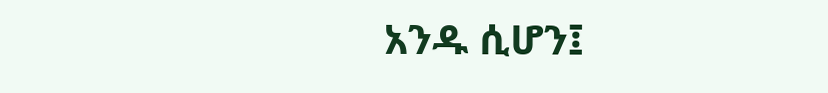አንዱ ሲሆን፤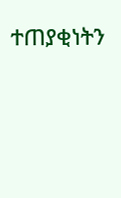ተጠያቂነትን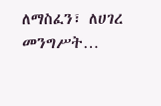ለማስፈን፣ ለሀገረ መንግሥት…